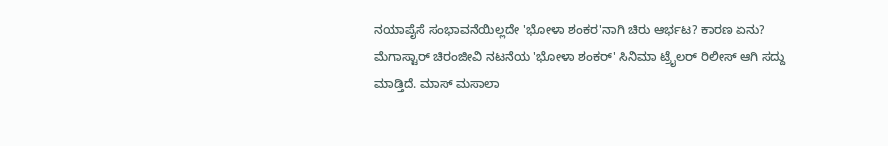ನಯಾಪೈಸೆ ಸಂಭಾವನೆಯಿಲ್ಲದೇ 'ಭೋಳಾ ಶಂಕರ'ನಾಗಿ ಚಿರು ಆರ್ಭಟ? ಕಾರಣ ಏನು?
ಮೆಗಾಸ್ಟಾರ್ ಚಿರಂಜೀವಿ ನಟನೆಯ 'ಭೋಳಾ ಶಂಕರ್' ಸಿನಿಮಾ ಟ್ರೈಲರ್ ರಿಲೀಸ್ ಆಗಿ ಸದ್ದು ಮಾಡ್ತಿದೆ. ಮಾಸ್ ಮಸಾಲಾ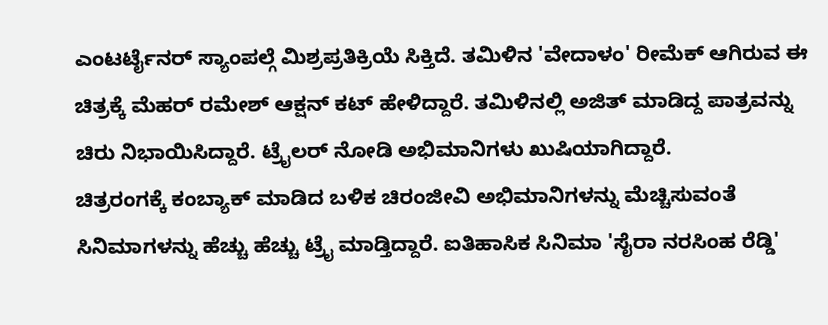ಎಂಟರ್ಟೈನರ್ ಸ್ಯಾಂಪಲ್ಗೆ ಮಿಶ್ರಪ್ರತಿಕ್ರಿಯೆ ಸಿಕ್ತಿದೆ. ತಮಿಳಿನ 'ವೇದಾಳಂ' ರೀಮೆಕ್ ಆಗಿರುವ ಈ ಚಿತ್ರಕ್ಕೆ ಮೆಹರ್ ರಮೇಶ್ ಆಕ್ಷನ್ ಕಟ್ ಹೇಳಿದ್ದಾರೆ. ತಮಿಳಿನಲ್ಲಿ ಅಜಿತ್ ಮಾಡಿದ್ದ ಪಾತ್ರವನ್ನು ಚಿರು ನಿಭಾಯಿಸಿದ್ದಾರೆ. ಟ್ರೈಲರ್ ನೋಡಿ ಅಭಿಮಾನಿಗಳು ಖುಷಿಯಾಗಿದ್ದಾರೆ.
ಚಿತ್ರರಂಗಕ್ಕೆ ಕಂಬ್ಯಾಕ್ ಮಾಡಿದ ಬಳಿಕ ಚಿರಂಜೀವಿ ಅಭಿಮಾನಿಗಳನ್ನು ಮೆಚ್ಚಿಸುವಂತೆ ಸಿನಿಮಾಗಳನ್ನು ಹೆಚ್ಚು ಹೆಚ್ಚು ಟ್ರೈ ಮಾಡ್ತಿದ್ದಾರೆ. ಐತಿಹಾಸಿಕ ಸಿನಿಮಾ 'ಸೈರಾ ನರಸಿಂಹ ರೆಡ್ಡಿ'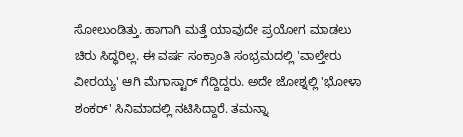ಸೋಲುಂಡಿತ್ತು. ಹಾಗಾಗಿ ಮತ್ತೆ ಯಾವುದೇ ಪ್ರಯೋಗ ಮಾಡಲು ಚಿರು ಸಿದ್ಧರಿಲ್ಲ. ಈ ವರ್ಷ ಸಂಕ್ರಾಂತಿ ಸಂಭ್ರಮದಲ್ಲಿ 'ವಾಲ್ತೇರು ವೀರಯ್ಯ' ಆಗಿ ಮೆಗಾಸ್ಟಾರ್ ಗೆದ್ದಿದ್ದರು. ಅದೇ ಜೋಶ್ನಲ್ಲಿ 'ಭೋಳಾ ಶಂಕರ್' ಸಿನಿಮಾದಲ್ಲಿ ನಟಿಸಿದ್ದಾರೆ. ತಮನ್ನಾ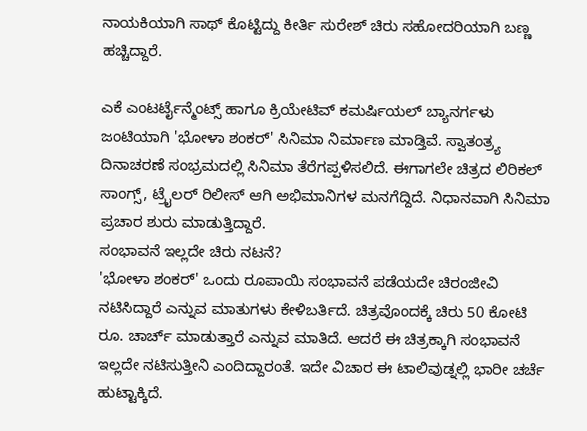ನಾಯಕಿಯಾಗಿ ಸಾಥ್ ಕೊಟ್ಟಿದ್ದು ಕೀರ್ತಿ ಸುರೇಶ್ ಚಿರು ಸಹೋದರಿಯಾಗಿ ಬಣ್ಣ ಹಚ್ಚಿದ್ದಾರೆ.

ಎಕೆ ಎಂಟರ್ಟೈನ್ಮೆಂಟ್ಸ್ ಹಾಗೂ ಕ್ರಿಯೇಟಿವ್ ಕಮರ್ಷಿಯಲ್ ಬ್ಯಾನರ್ಗಳು ಜಂಟಿಯಾಗಿ 'ಭೋಳಾ ಶಂಕರ್' ಸಿನಿಮಾ ನಿರ್ಮಾಣ ಮಾಡ್ತಿವೆ. ಸ್ವಾತಂತ್ರ್ಯ ದಿನಾಚರಣೆ ಸಂಭ್ರಮದಲ್ಲಿ ಸಿನಿಮಾ ತೆರೆಗಪ್ಪಳಿಸಲಿದೆ. ಈಗಾಗಲೇ ಚಿತ್ರದ ಲಿರಿಕಲ್ ಸಾಂಗ್ಸ್, ಟ್ರೈಲರ್ ರಿಲೀಸ್ ಆಗಿ ಅಭಿಮಾನಿಗಳ ಮನಗೆದ್ದಿದೆ. ನಿಧಾನವಾಗಿ ಸಿನಿಮಾ ಪ್ರಚಾರ ಶುರು ಮಾಡುತ್ತಿದ್ದಾರೆ.
ಸಂಭಾವನೆ ಇಲ್ಲದೇ ಚಿರು ನಟನೆ?
'ಭೋಳಾ ಶಂಕರ್' ಒಂದು ರೂಪಾಯಿ ಸಂಭಾವನೆ ಪಡೆಯದೇ ಚಿರಂಜೀವಿ ನಟಿಸಿದ್ದಾರೆ ಎನ್ನುವ ಮಾತುಗಳು ಕೇಳಿಬರ್ತಿದೆ. ಚಿತ್ರವೊಂದಕ್ಕೆ ಚಿರು 50 ಕೋಟಿ ರೂ. ಚಾರ್ಚ್ ಮಾಡುತ್ತಾರೆ ಎನ್ನುವ ಮಾತಿದೆ. ಆದರೆ ಈ ಚಿತ್ರಕ್ಕಾಗಿ ಸಂಭಾವನೆ ಇಲ್ಲದೇ ನಟಿಸುತ್ತೀನಿ ಎಂದಿದ್ದಾರಂತೆ. ಇದೇ ವಿಚಾರ ಈ ಟಾಲಿವುಡ್ನಲ್ಲಿ ಭಾರೀ ಚರ್ಚೆ ಹುಟ್ಟಾಕ್ಕಿದೆ.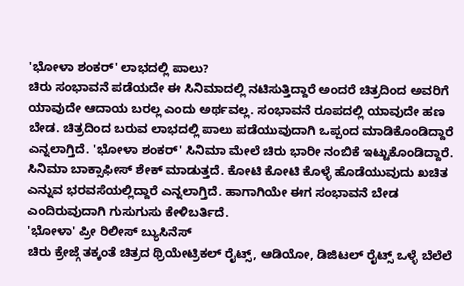'ಭೋಳಾ ಶಂಕರ್' ಲಾಭದಲ್ಲಿ ಪಾಲು?
ಚಿರು ಸಂಭಾವನೆ ಪಡೆಯದೇ ಈ ಸಿನಿಮಾದಲ್ಲಿ ನಟಿಸುತ್ತಿದ್ದಾರೆ ಅಂದರೆ ಚಿತ್ರದಿಂದ ಅವರಿಗೆ ಯಾವುದೇ ಆದಾಯ ಬರಲ್ಲ ಎಂದು ಅರ್ಥವಲ್ಲ. ಸಂಭಾವನೆ ರೂಪದಲ್ಲಿ ಯಾವುದೇ ಹಣ ಬೇಡ. ಚಿತ್ರದಿಂದ ಬರುವ ಲಾಭದಲ್ಲಿ ಪಾಲು ಪಡೆಯುವುದಾಗಿ ಒಪ್ಪಂದ ಮಾಡಿಕೊಂಡಿದ್ದಾರೆ ಎನ್ನಲಾಗ್ತಿದೆ. 'ಭೋಳಾ ಶಂಕರ್' ಸಿನಿಮಾ ಮೇಲೆ ಚಿರು ಭಾರೀ ನಂಬಿಕೆ ಇಟ್ಟುಕೊಂಡಿದ್ದಾರೆ. ಸಿನಿಮಾ ಬಾಕ್ಸಾಫೀಸ್ ಶೇಕ್ ಮಾಡುತ್ತದೆ. ಕೋಟಿ ಕೋಟಿ ಕೊಳ್ಳೆ ಹೊಡೆಯುವುದು ಖಚಿತ ಎನ್ನುವ ಭರವಸೆಯಲ್ಲಿದ್ದಾರೆ ಎನ್ನಲಾಗ್ತಿದೆ. ಹಾಗಾಗಿಯೇ ಈಗ ಸಂಭಾವನೆ ಬೇಡ ಎಂದಿರುವುದಾಗಿ ಗುಸುಗುಸು ಕೇಳಿಬರ್ತಿದೆ.
'ಭೋಳಾ' ಪ್ರೀ ರಿಲೀಸ್ ಬ್ಯುಸಿನೆಸ್
ಚಿರು ಕ್ರೇಜ್ಗೆ ತಕ್ಕಂತೆ ಚಿತ್ರದ ಥ್ರಿಯೇಟ್ರಿಕಲ್ ರೈಟ್ಸ್, ಆಡಿಯೋ, ಡಿಜಿಟಲ್ ರೈಟ್ಸ್ ಒಳ್ಳೆ ಬೆಲೆಲೆ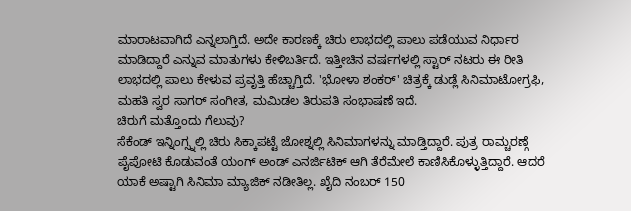ಮಾರಾಟವಾಗಿದೆ ಎನ್ನಲಾಗ್ತಿದೆ. ಅದೇ ಕಾರಣಕ್ಕೆ ಚಿರು ಲಾಭದಲ್ಲಿ ಪಾಲು ಪಡೆಯುವ ನಿರ್ಧಾರ ಮಾಡಿದ್ದಾರೆ ಎನ್ನುವ ಮಾತುಗಳು ಕೇಳಿಬರ್ತಿದೆ. ಇತ್ತೀಚಿನ ವರ್ಷಗಳಲ್ಲಿ ಸ್ಟಾರ್ ನಟರು ಈ ರೀತಿ ಲಾಭದಲ್ಲಿ ಪಾಲು ಕೇಳುವ ಪ್ರವೃತ್ತಿ ಹೆಚ್ಚಾಗ್ತಿದೆ. 'ಭೋಳಾ ಶಂಕರ್' ಚಿತ್ರಕ್ಕೆ ಡುಡ್ಲೆ ಸಿನಿಮಾಟೋಗ್ರಫಿ, ಮಹತಿ ಸ್ವರ ಸಾಗರ್ ಸಂಗೀತ, ಮಮಿಡಲ ತಿರುಪತಿ ಸಂಭಾಷಣೆ ಇದೆ.
ಚಿರುಗೆ ಮತ್ತೊಂದು ಗೆಲುವು?
ಸೆಕೆಂಡ್ ಇನ್ನಿಂಗ್ಸ್ನಲ್ಲಿ ಚಿರು ಸಿಕ್ಕಾಪಟ್ಟೆ ಜೋಶ್ನಲ್ಲಿ ಸಿನಿಮಾಗಳನ್ನು ಮಾಡ್ತಿದ್ದಾರೆ. ಪುತ್ರ ರಾಮ್ಚರಣ್ಗೆ ಪೈಪೋಟಿ ಕೊಡುವಂತೆ ಯಂಗ್ ಅಂಡ್ ಎನರ್ಜಿಟಿಕ್ ಆಗಿ ತೆರೆಮೇಲೆ ಕಾಣಿಸಿಕೊಳ್ಳುತ್ತಿದ್ದಾರೆ. ಆದರೆ ಯಾಕೆ ಅಷ್ಟಾಗಿ ಸಿನಿಮಾ ಮ್ಯಾಜಿಕ್ ನಡೀತಿಲ್ಲ. ಖೈದಿ ನಂಬರ್ 150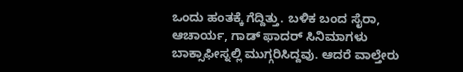ಒಂದು ಹಂತಕ್ಕೆ ಗೆದ್ದಿತ್ತು. ಬಳಿಕ ಬಂದ ಸೈರಾ, ಆಚಾರ್ಯ, ಗಾಡ್ ಫಾದರ್ ಸಿನಿಮಾಗಳು ಬಾಕ್ಸಾಫೀಸ್ನಲ್ಲಿ ಮುಗ್ಗರಿಸಿದ್ದವು. ಆದರೆ ವಾಲ್ತೇರು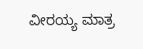ವೀರಯ್ಯ ಮಾತ್ರ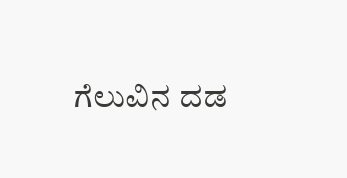ಗೆಲುವಿನ ದಡ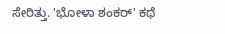ಸೇರಿತ್ತು. 'ಭೋಳಾ ಶಂಕರ್' ಕಥೆ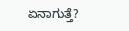ಏನಾಗುತ್ತೆ?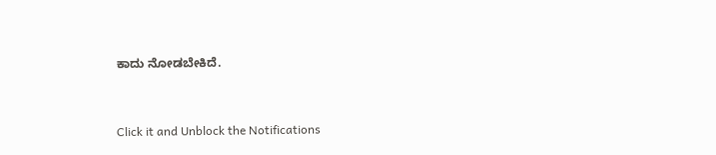ಕಾದು ನೋಡಬೇಕಿದೆ.


Click it and Unblock the Notifications